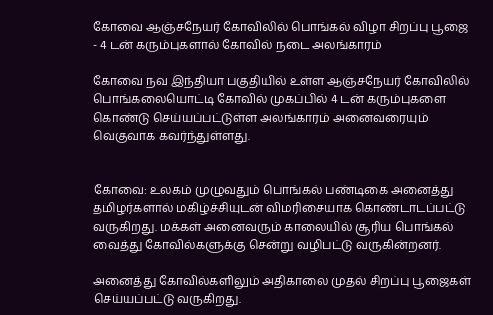கோவை ஆஞ்சநேயர் கோவிலில் பொங்கல் விழா சிறப்பு பூஜை - 4 டன் கரும்புகளால் கோவில் நடை அலங்காரம்

கோவை நவ இந்தியா பகுதியில் உள்ள ஆஞ்சநேயர் கோவிலில் பொங்கலையொட்டி கோவில் முகப்பில் 4 டன் கரும்புகளை கொண்டு செய்யப்பட்டுள்ள அலங்காரம் அனைவரையும் வெகுவாக கவர்ந்துள்ளது.


கோவை: உலகம் முழுவதும் பொங்கல் பண்டிகை அனைத்து தமிழர்களால் மகிழ்ச்சியுடன் விமரிசையாக கொண்டாடப்பட்டு வருகிறது. மக்கள் அனைவரும் காலையில் சூரிய பொங்கல் வைத்து கோவில்களுக்கு சென்று வழிபட்டு வருகின்றனர்.

அனைத்து கோவில்களிலும் அதிகாலை முதல் சிறப்பு பூஜைகள் செய்யப்பட்டு வருகிறது.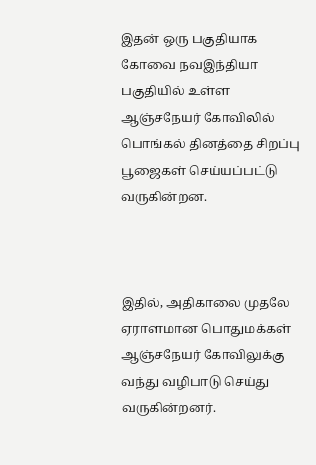இதன் ஒரு பகுதியாக கோவை நவஇந்தியா பகுதியில் உள்ள ஆஞ்சநேயர் கோவிலில் பொங்கல் தினத்தை சிறப்பு பூஜைகள் செய்யப்பட்டு வருகின்றன.



இதில், அதிகாலை முதலே ஏராளமான பொதுமக்கள் ஆஞ்சநேயர் கோவிலுக்கு வந்து வழிபாடு செய்து வருகின்றனர்.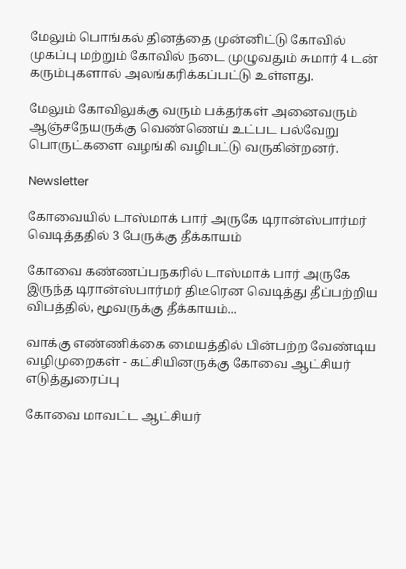மேலும் பொங்கல் தினத்தை முன்னிட்டு கோவில் முகப்பு மற்றும் கோவில் நடை முழுவதும் சுமார் 4 டன் கரும்புகளால் அலங்கரிக்கப்பட்டு உள்ளது.

மேலும் கோவிலுக்கு வரும் பக்தர்கள் அனைவரும் ஆஞ்சநேயருக்கு வெண்ணெய் உட்பட பல்வேறு பொருட்களை வழங்கி வழிபட்டு வருகின்றனர்.

Newsletter

கோவையில் டாஸ்மாக் பார் அருகே டிரான்ஸ்பார்மர் வெடித்ததில் 3 பேருக்கு தீக்காயம்

கோவை கண்ணப்பநகரில் டாஸ்மாக் பார் அருகே இருந்த டிரான்ஸ்பார்மர் திடீரென வெடித்து தீப்பற்றிய விபத்தில், மூவருக்கு தீக்காயம்...

வாக்கு எண்ணிக்கை மையத்தில் பின்பற்ற வேண்டிய வழிமுறைகள் - கட்சியினருக்கு கோவை ஆட்சியர் எடுத்துரைப்பு

கோவை மாவட்ட ஆட்சியர்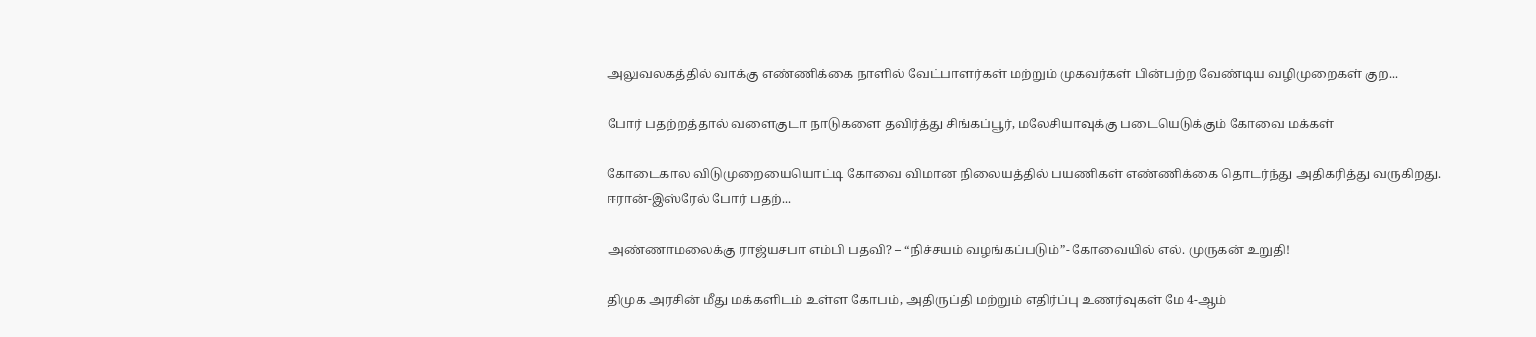அலுவலகத்தில் வாக்கு எண்ணிக்கை நாளில் வேட்பாளர்கள் மற்றும் முகவர்கள் பின்பற்ற வேண்டிய வழிமுறைகள் குற...

போர் பதற்றத்தால் வளைகுடா நாடுகளை தவிர்த்து சிங்கப்பூர், மலேசியாவுக்கு படையெடுக்கும் கோவை மக்கள்

கோடைகால விடுமுறையையொட்டி கோவை விமான நிலையத்தில் பயணிகள் எண்ணிக்கை தொடர்ந்து அதிகரித்து வருகிறது. ஈரான்-இஸ்ரேல் போர் பதற்...

அண்ணாமலைக்கு ராஜ்யசபா எம்பி பதவி? – “நிச்சயம் வழங்கப்படும்”- கோவையில் எல். முருகன் உறுதி!

திமுக அரசின் மீது மக்களிடம் உள்ள கோபம், அதிருப்தி மற்றும் எதிர்ப்பு உணர்வுகள் மே 4-ஆம்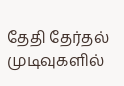தேதி தேர்தல் முடிவுகளில்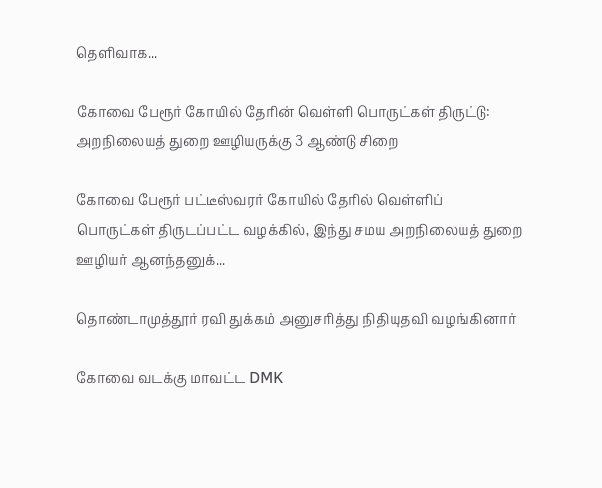தெளிவாக...

கோவை பேரூர் கோயில் தேரின் வெள்ளி பொருட்கள் திருட்டு: அறநிலையத் துறை ஊழியருக்கு 3 ஆண்டு சிறை

கோவை பேரூர் பட்டீஸ்வரர் கோயில் தேரில் வெள்ளிப் பொருட்கள் திருடப்பட்ட வழக்கில், இந்து சமய அறநிலையத் துறை ஊழியர் ஆனந்தனுக்...

தொண்டாமுத்தூர் ரவி துக்கம் அனுசரித்து நிதியுதவி வழங்கினார்

கோவை வடக்கு மாவட்ட DMK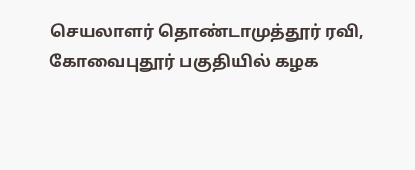செயலாளர் தொண்டாமுத்தூர் ரவி, கோவைபுதூர் பகுதியில் கழக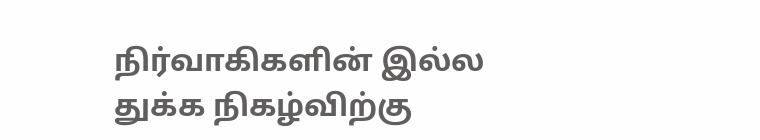நிர்வாகிகளின் இல்ல துக்க நிகழ்விற்கு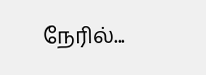நேரில்...